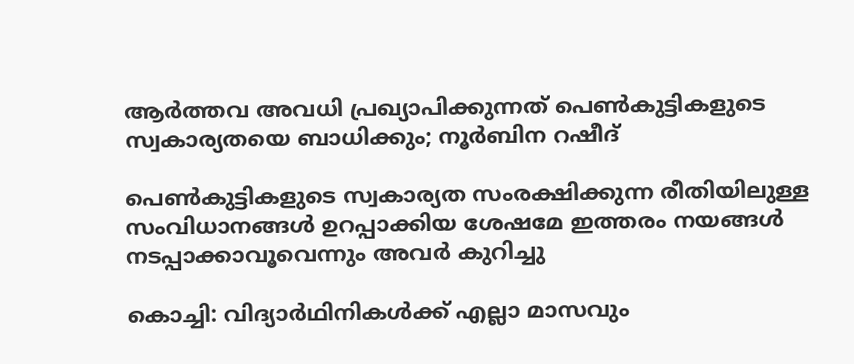ആര്‍ത്തവ അവധി പ്രഖ്യാപിക്കുന്നത് പെണ്‍കുട്ടികളുടെ സ്വകാര്യതയെ ബാധിക്കും; നൂര്‍ബിന റഷീദ്

പെണ്‍കുട്ടികളുടെ സ്വകാര്യത സംരക്ഷിക്കുന്ന രീതിയിലുള്ള സംവിധാനങ്ങള്‍ ഉറപ്പാക്കിയ ശേഷമേ ഇത്തരം നയങ്ങള്‍ നടപ്പാക്കാവൂവെന്നും അവര്‍ കുറിച്ചു

കൊച്ചി: വിദ്യാര്‍ഥിനികള്‍ക്ക് എല്ലാ മാസവും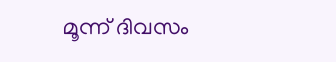മൂന്ന് ദിവസം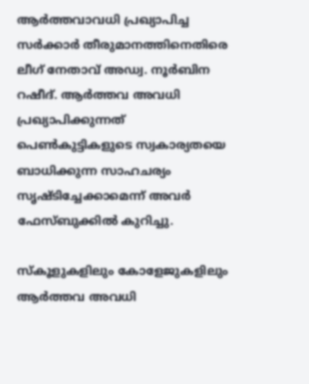ആര്‍ത്തവാവധി പ്രഖ്യാപിച്ച സര്‍ക്കാര്‍ തീരുമാനത്തിനെതിരെ ലീഗ് നേതാവ് അഡ്വ. നൂര്‍ബിന റഷീദ്. ആര്‍ത്തവ അവധി പ്രഖ്യാപിക്കുന്നത് പെണ്‍കുട്ടികളുടെ സ്വകാര്യതയെ ബാധിക്കുന്ന സാഹചര്യം സൃഷ്ടിച്ചേക്കാമെന്ന് അവര്‍ ഫേസ്ബുക്കില്‍ കുറിച്ചു.

സ്‌കൂളുകളിലും കോളേജുകളിലും ആര്‍ത്തവ അവധി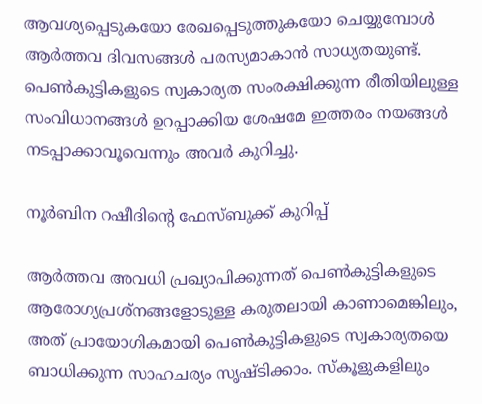ആവശ്യപ്പെടുകയോ രേഖപ്പെടുത്തുകയോ ചെയ്യുമ്പോള്‍ ആര്‍ത്തവ ദിവസങ്ങള്‍ പരസ്യമാകാന്‍ സാധ്യതയുണ്ട്. പെണ്‍കുട്ടികളുടെ സ്വകാര്യത സംരക്ഷിക്കുന്ന രീതിയിലുള്ള സംവിധാനങ്ങള്‍ ഉറപ്പാക്കിയ ശേഷമേ ഇത്തരം നയങ്ങള്‍ നടപ്പാക്കാവൂവെന്നും അവര്‍ കുറിച്ചു.

നൂര്‍ബിന റഷീദിന്റെ ഫേസ്ബുക്ക് കുറിപ്പ്

ആര്‍ത്തവ അവധി പ്രഖ്യാപിക്കുന്നത് പെണ്‍കുട്ടികളുടെ ആരോഗ്യപ്രശ്‌നങ്ങളോടുള്ള കരുതലായി കാണാമെങ്കിലും, അത് പ്രായോഗികമായി പെണ്‍കുട്ടികളുടെ സ്വകാര്യതയെ ബാധിക്കുന്ന സാഹചര്യം സൃഷ്ടിക്കാം. സ്‌കൂളുകളിലും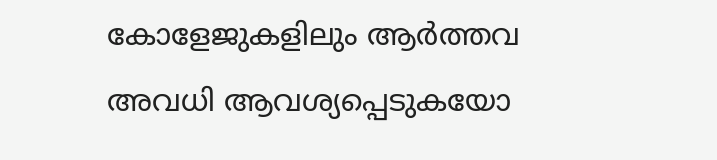കോളേജുകളിലും ആര്‍ത്തവ അവധി ആവശ്യപ്പെടുകയോ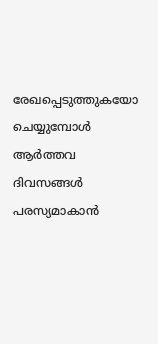രേഖപ്പെടുത്തുകയോ ചെയ്യുമ്പോള്‍ ആര്‍ത്തവ ദിവസങ്ങള്‍ പരസ്യമാകാന്‍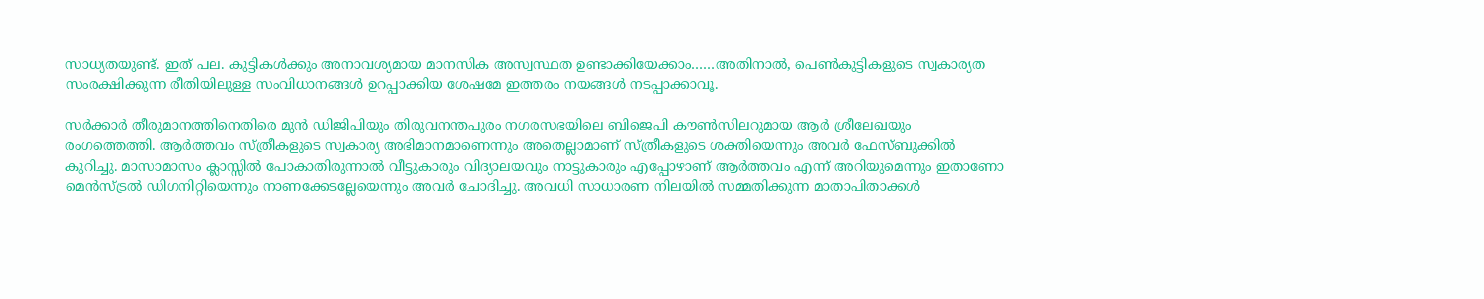സാധ്യതയുണ്ട്. ഇത് പല. കുട്ടികള്‍ക്കും അനാവശ്യമായ മാനസിക അസ്വസ്ഥത ഉണ്ടാക്കിയേക്കാം……അതിനാല്‍, പെണ്‍കുട്ടികളുടെ സ്വകാര്യത സംരക്ഷിക്കുന്ന രീതിയിലുള്ള സംവിധാനങ്ങള്‍ ഉറപ്പാക്കിയ ശേഷമേ ഇത്തരം നയങ്ങള്‍ നടപ്പാക്കാവൂ.

സര്‍ക്കാര്‍ തീരുമാനത്തിനെതിരെ മുൻ ഡിജിപിയും തിരുവനന്തപുരം നഗരസഭയിലെ ബിജെപി കൗൺസിലറുമായ ആര്‍ ശ്രീലേഖയും രംഗത്തെത്തി. ആര്‍ത്തവം സ്ത്രീകളുടെ സ്വകാര്യ അഭിമാനമാണെന്നും അതെല്ലാമാണ് സ്ത്രീകളുടെ ശക്തിയെന്നും അവര്‍ ഫേസ്ബുക്കില്‍ കുറിച്ചു. മാസാമാസം ക്ലാസ്സില്‍ പോകാതിരുന്നാല്‍ വീട്ടുകാരും വിദ്യാലയവും നാട്ടുകാരും എപ്പോഴാണ് ആര്‍ത്തവം എന്ന് അറിയുമെന്നും ഇതാണോ മെന്‍സ്ട്രല്‍ ഡിഗനിറ്റിയെന്നും നാണക്കേടല്ലേയെന്നും അവര്‍ ചോദിച്ചു. അവധി സാധാരണ നിലയില്‍ സമ്മതിക്കുന്ന മാതാപിതാക്കൾ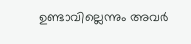ഉണ്ടാവില്ലെന്നും അവർ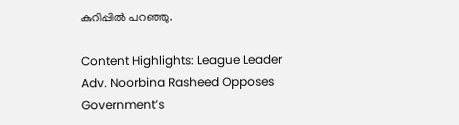കുറിപ്പിൽ പറഞ്ഞു.

Content Highlights: League Leader Adv. Noorbina Rasheed Opposes Government’s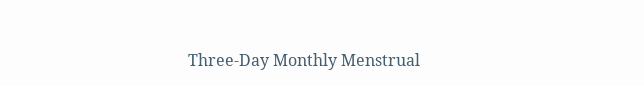Three-Day Monthly Menstrual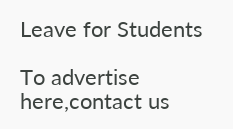Leave for Students

To advertise here,contact us